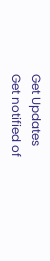Get Updates
Get notified of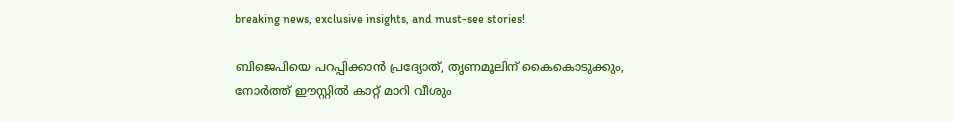breaking news, exclusive insights, and must-see stories!

ബിജെപിയെ പറപ്പിക്കാന്‍ പ്രദ്യോത്, തൃണമൂലിന് കൈകൊടുക്കും, നോര്‍ത്ത് ഈസ്റ്റില്‍ കാറ്റ് മാറി വീശും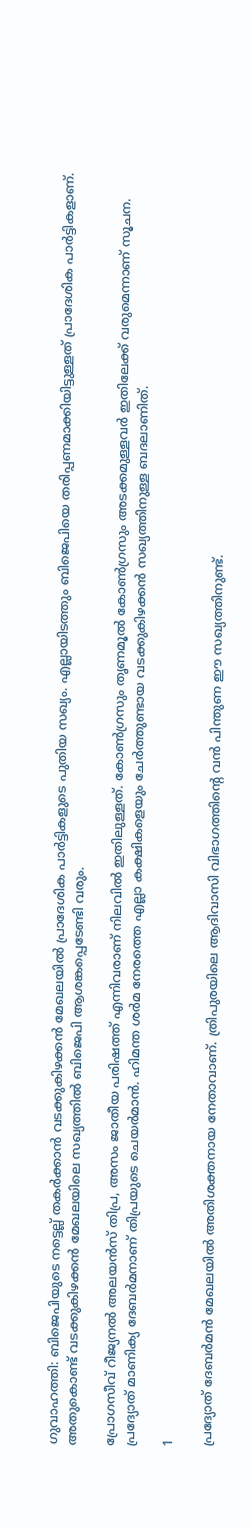ഗുവാഹത്തി: ബിജെപിയുടെ നട്ടെല്ല് തകര്‍ക്കാന്‍ വടക്കുകിഴക്കന്‍ മേഖലയില്‍ പ്രാദേശിക പാര്‍ട്ടികളുടെ പുതിയ സഖ്യം. എല്ലായിടത്തും ബിജെപിയെ തരിപ്പണമാക്കിയിട്ടുള്ളത് പ്രാദേശിക പാര്‍ട്ടികളാണ്. അതുകൊണ്ട് വടക്കുകിഴക്കന്‍ മേഖലയിലെ സഖ്യത്തില്‍ ബിജെപി ആശങ്കപ്പെടേണ്ടി വരും.

പ്രോഗസീവ് റീജ്യനല്‍ അലയന്‍സ് തിപ്ര, അസം ജാതീയ പരിഷത്ത് എന്നിവരാണ് നിലവില്‍ ഇതിലുള്ളത്. കോണ്‍ഗ്രസും തൃണമൂല്‍ കോണ്‍ഗ്രസും അടക്കമുള്ളവര്‍ ഇതിലേക്ക് വരുമെന്നാണ് സൂചന. പ്രദ്യോത് മാണിക്യ ദേബര്‍മനാണ് തിപ്രയുടെ ചെയര്‍മാന്‍. ഹിമന്ത ശര്‍മ നേരത്തെ എല്ലാ കക്ഷികളെയും ചേര്‍ത്തുണ്ടായ വടക്കുകിഴക്കന്‍ സഖ്യത്തിനുള്ള ബദലാണിത്.

1

പ്രദ്യോത് ദേബര്‍മന്‍ മേഖലയില്‍ അതിശക്തനായ നേതാവാണ്. ത്രിപുരയിലെ ആദിവാസി വിഭാഗത്തിന്റെ വന്‍ പിന്തുണ ഈ സഖ്യത്തിനുണ്ട്.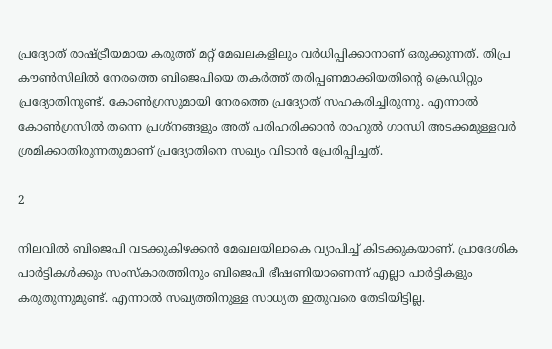പ്രദ്യോത് രാഷ്ട്രീയമായ കരുത്ത് മറ്റ് മേഖലകളിലും വര്‍ധിപ്പിക്കാനാണ് ഒരുക്കുന്നത്. തിപ്ര കൗണ്‍സിലില്‍ നേരത്തെ ബിജെപിയെ തകര്‍ത്ത് തരിപ്പണമാക്കിയതിന്റെ ക്രെഡിറ്റും പ്രദ്യോതിനുണ്ട്. കോണ്‍ഗ്രസുമായി നേരത്തെ പ്രദ്യോത് സഹകരിച്ചിരുന്നു. എന്നാല്‍ കോണ്‍ഗ്രസില്‍ തന്നെ പ്രശ്‌നങ്ങളും അത് പരിഹരിക്കാന്‍ രാഹുല്‍ ഗാന്ധി അടക്കമുള്ളവര്‍ ശ്രമിക്കാതിരുന്നതുമാണ് പ്രദ്യോതിനെ സഖ്യം വിടാന്‍ പ്രേരിപ്പിച്ചത്.

2

നിലവില്‍ ബിജെപി വടക്കുകിഴക്കന്‍ മേഖലയിലാകെ വ്യാപിച്ച് കിടക്കുകയാണ്. പ്രാദേശിക പാര്‍ട്ടികള്‍ക്കും സംസ്‌കാരത്തിനും ബിജെപി ഭീഷണിയാണെന്ന് എല്ലാ പാര്‍ട്ടികളും കരുതുന്നുമുണ്ട്. എന്നാല്‍ സഖ്യത്തിനുള്ള സാധ്യത ഇതുവരെ തേടിയിട്ടില്ല.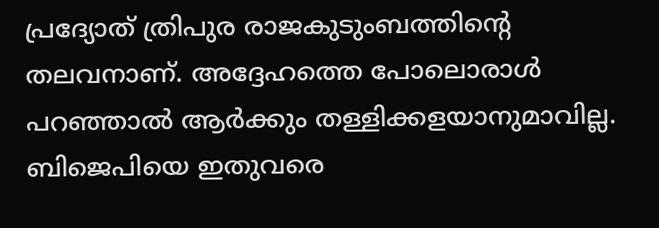പ്രദ്യോത് ത്രിപുര രാജകുടുംബത്തിന്റെ തലവനാണ്. അദ്ദേഹത്തെ പോലൊരാള്‍ പറഞ്ഞാല്‍ ആര്‍ക്കും തള്ളിക്കളയാനുമാവില്ല. ബിജെപിയെ ഇതുവരെ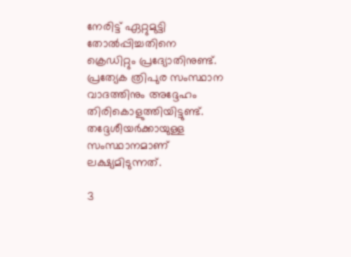നേരിട്ട് ഏറ്റുമുട്ടി തോല്‍പ്പിച്ചതിനെ ക്രെഡിറ്റും പ്രദ്യോതിനുണ്ട്. പ്രത്യേക ത്രിപുര സംസ്ഥാന വാദത്തിനും അദ്ദേഹം തിരികൊളുത്തിയിട്ടുണ്ട്. തദ്ദേശീയര്‍ക്കായുള്ള സംസ്ഥാനമാണ് ലക്ഷ്യമിടുന്നത്.

3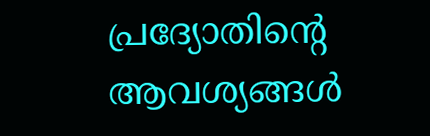പ്രദ്യോതിന്റെ ആവശ്യങ്ങള്‍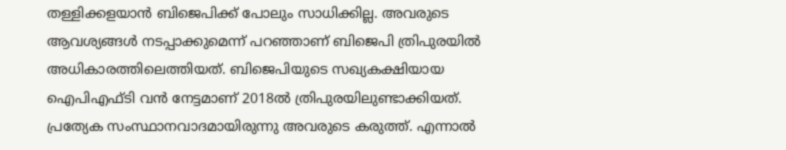തള്ളിക്കളയാന്‍ ബിജെപിക്ക് പോലും സാധിക്കില്ല. അവരുടെ ആവശ്യങ്ങള്‍ നടപ്പാക്കുമെന്ന് പറഞ്ഞാണ് ബിജെപി ത്രിപുരയില്‍ അധികാരത്തിലെത്തിയത്. ബിജെപിയുടെ സഖ്യകക്ഷിയായ ഐപിഎഫ്ടി വന്‍ നേട്ടമാണ് 2018ല്‍ ത്രിപുരയിലുണ്ടാക്കിയത്. പ്രത്യേക സംസ്ഥാനവാദമായിരുന്നു അവരുടെ കരുത്ത്. എന്നാല്‍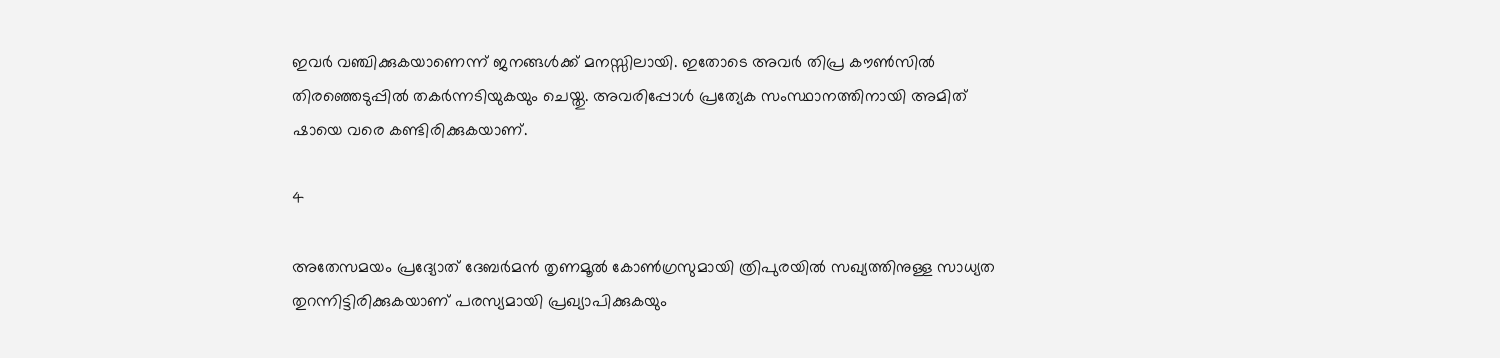ഇവര്‍ വഞ്ചിക്കുകയാണെന്ന് ജനങ്ങള്‍ക്ക് മനസ്സിലായി. ഇതോടെ അവര്‍ തിപ്ര കൗണ്‍സില്‍ തിരഞ്ഞെടുപ്പില്‍ തകര്‍ന്നടിയുകയും ചെയ്തു. അവരിപ്പോള്‍ പ്രത്യേക സംസ്ഥാനത്തിനായി അമിത് ഷായെ വരെ കണ്ടിരിക്കുകയാണ്.

4

അതേസമയം പ്രദ്യോത് ദേബര്‍മന്‍ തൃണമൂല്‍ കോണ്‍ഗ്രസുമായി ത്രിപുരയില്‍ സഖ്യത്തിനുള്ള സാധ്യത തുറന്നിട്ടിരിക്കുകയാണ് പരസ്യമായി പ്രഖ്യാപിക്കുകയും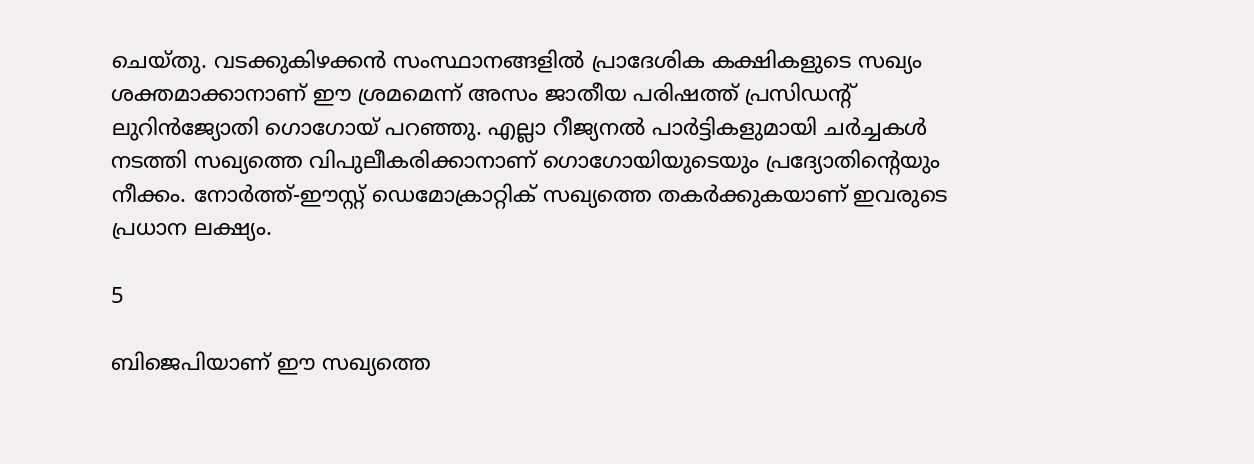ചെയ്തു. വടക്കുകിഴക്കന്‍ സംസ്ഥാനങ്ങളില്‍ പ്രാദേശിക കക്ഷികളുടെ സഖ്യം ശക്തമാക്കാനാണ് ഈ ശ്രമമെന്ന് അസം ജാതീയ പരിഷത്ത് പ്രസിഡന്റ് ലുറിന്‍ജ്യോതി ഗൊഗോയ് പറഞ്ഞു. എല്ലാ റീജ്യനല്‍ പാര്‍ട്ടികളുമായി ചര്‍ച്ചകള്‍ നടത്തി സഖ്യത്തെ വിപുലീകരിക്കാനാണ് ഗൊഗോയിയുടെയും പ്രദ്യോതിന്റെയും നീക്കം. നോര്‍ത്ത്-ഈസ്റ്റ് ഡെമോക്രാറ്റിക് സഖ്യത്തെ തകര്‍ക്കുകയാണ് ഇവരുടെ പ്രധാന ലക്ഷ്യം.

5

ബിജെപിയാണ് ഈ സഖ്യത്തെ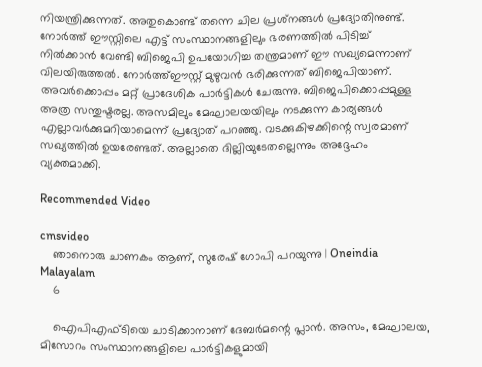നിയന്ത്രിക്കുന്നത്. അതുകൊണ്ട് തന്നെ ചില പ്രശ്‌നങ്ങള്‍ പ്രദ്യോതിനുണ്ട്. നോര്‍ത്ത് ഈസ്റ്റിലെ എട്ട് സംസ്ഥാനങ്ങളിലും ഭരണത്തില്‍ പിടിച്ച് നില്‍ക്കാന്‍ വേണ്ടി ബിജെപി ഉപയോഗിച്ച തന്ത്രമാണ് ഈ സഖ്യമെന്നാണ് വിലയിരുത്തല്‍. നോര്‍ത്ത്ഈസ്റ്റ് മുഴുവന്‍ ഭരിക്കുന്നത് ബിജെപിയാണ്. അവര്‍ക്കൊപ്പം മറ്റ് പ്രാദേശിക പാര്‍ട്ടികള്‍ ചേരുന്നു. ബിജെപിക്കൊപ്പമുള്ള അത്ര സന്തുഷ്ടരല്ല. അസമിലും മേഘാലയയിലും നടക്കുന്ന കാര്യങ്ങള്‍ എല്ലാവര്‍ക്കുമറിയാമെന്ന് പ്രദ്യോത് പറഞ്ഞു. വടക്കുകിഴക്കിന്റെ സ്വരമാണ് സഖ്യത്തില്‍ ഉയരേണ്ടത്. അല്ലാതെ ദില്ലിയുടേതല്ലെന്നും അദ്ദേഹം വ്യക്തമാക്കി.

Recommended Video

cmsvideo
    ഞാനൊരു ചാണകം ആണ്, സുരേഷ് ഗോപി പറയുന്നു | Oneindia Malayalam
    6

    ഐപിഎഫ്ടിയെ ചാടിക്കാനാണ് ദേബര്‍മന്റെ പ്ലാന്‍. അസം, മേഘാലയ, മിസോറം സംസ്ഥാനങ്ങളിലെ പാര്‍ട്ടികളുമായി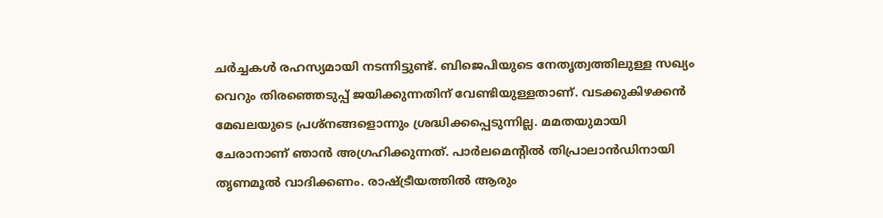ചര്‍ച്ചകള്‍ രഹസ്യമായി നടന്നിട്ടുണ്ട്. ബിജെപിയുടെ നേതൃത്വത്തിലുള്ള സഖ്യം വെറും തിരഞ്ഞെടുപ്പ് ജയിക്കുന്നതിന് വേണ്ടിയുള്ളതാണ്. വടക്കുകിഴക്കന്‍ മേഖലയുടെ പ്രശ്‌നങ്ങളൊന്നും ശ്രദ്ധിക്കപ്പെടുന്നില്ല. മമതയുമായി ചേരാനാണ് ഞാന്‍ അഗ്രഹിക്കുന്നത്. പാര്‍ലമെന്റില്‍ തിപ്രാലാന്‍ഡിനായി തൃണമൂല്‍ വാദിക്കണം. രാഷ്ട്രീയത്തില്‍ ആരും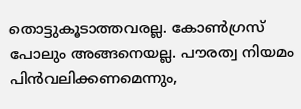തൊട്ടുകൂടാത്തവരല്ല. കോണ്‍ഗ്രസ് പോലും അങ്ങനെയല്ല. പൗരത്വ നിയമം പിന്‍വലിക്കണമെന്നും,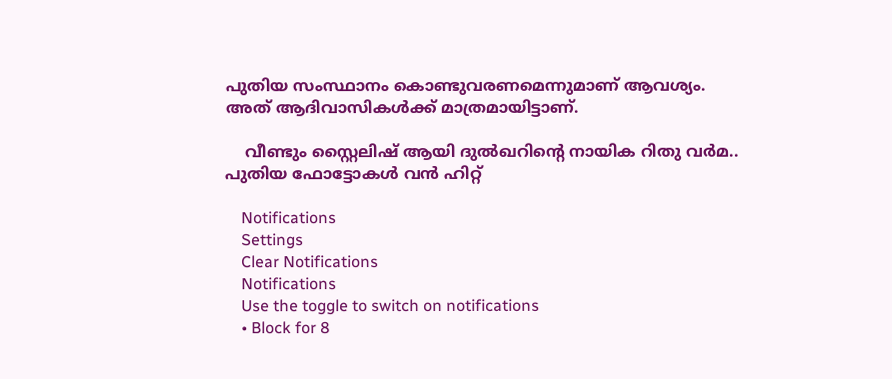പുതിയ സംസ്ഥാനം കൊണ്ടുവരണമെന്നുമാണ് ആവശ്യം. അത് ആദിവാസികള്‍ക്ക് മാത്രമായിട്ടാണ്.

    വീണ്ടും സ്റ്റൈലിഷ് ആയി ദുൽഖറിന്റെ നായിക റിതു വർമ.. പുതിയ ഫോട്ടോകൾ വൻ ഹിറ്റ്

    Notifications
    Settings
    Clear Notifications
    Notifications
    Use the toggle to switch on notifications
    • Block for 8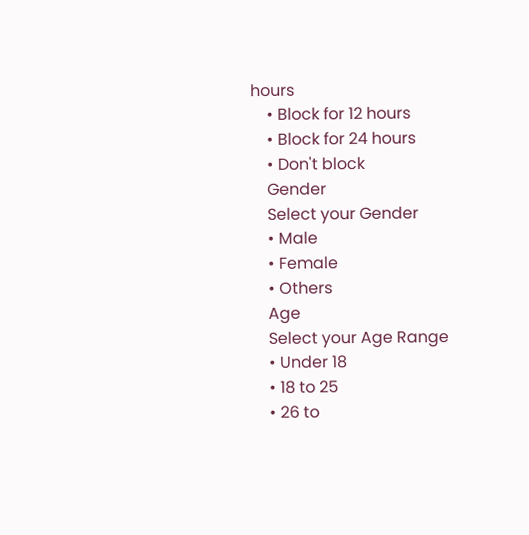hours
    • Block for 12 hours
    • Block for 24 hours
    • Don't block
    Gender
    Select your Gender
    • Male
    • Female
    • Others
    Age
    Select your Age Range
    • Under 18
    • 18 to 25
    • 26 to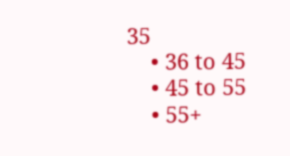35
    • 36 to 45
    • 45 to 55
    • 55+